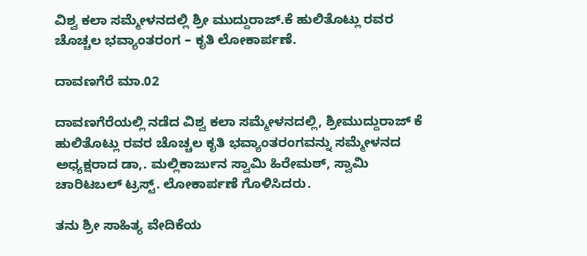ವಿಶ್ವ ಕಲಾ ಸಮ್ಮೇಳನದಲ್ಲಿ ಶ್ರೀ ಮುದ್ದುರಾಜ್.ಕೆ ಹುಲಿತೊಟ್ಲು ರವರ ಚೊಚ್ಚಲ ಭವ್ಯಾಂತರಂಗ – ಕೃತಿ ಲೋಕಾರ್ಪಣೆ.

ದಾವಣಗೆರೆ ಮಾ.02

ದಾವಣಗೆರೆಯಲ್ಲಿ ನಡೆದ ವಿಶ್ವ ಕಲಾ ಸಮ್ಮೇಳನದಲ್ಲಿ, ಶ್ರೀಮುದ್ದುರಾಜ್ ಕೆ ಹುಲಿತೊಟ್ಲು ರವರ ಚೊಚ್ಚಲ ಕೃತಿ ಭವ್ಯಾಂತರಂಗವನ್ನು ಸಮ್ಮೇಳನದ ಅಧ್ಯಕ್ಷರಾದ ಡಾ,. ಮಲ್ಲಿಕಾರ್ಜುನ ಸ್ವಾಮಿ ಹಿರೇಮಠ್, ಸ್ವಾಮಿ ಚಾರಿಟಬಲ್ ಟ್ರಸ್ಟ್. ಲೋಕಾರ್ಪಣೆ ಗೊಳಿಸಿದರು.

ತನು ಶ್ರೀ ಸಾಹಿತ್ಯ ವೇದಿಕೆಯ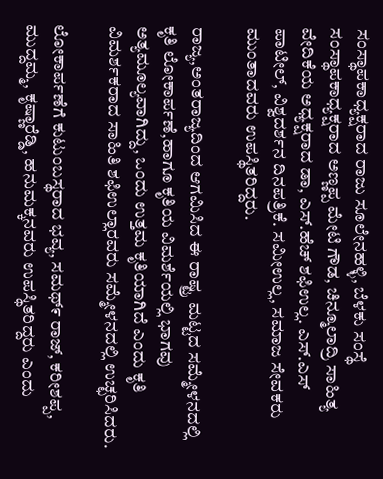ಸಂಸ್ಥಾಪಕಾಧ್ಯಕ್ಷರಾದ ರಾಜು ಸೂಲೇನಹಳ್ಳಿ, ಬೆಳಕು ಸಂಸ್ಥೆ ಸಂಸ್ಥಾಪಕಾಧ್ಯಕ್ಷರಾದ ಅಣ್ಣಪ್ಪ ಮೇಟಿ ಗೌಡ, ಚಿನ್ಮೂಲಾದ್ರಿ ಸಾಹಿತ್ಯ ವೇದಿಕೆಯ ಅಧ್ಯಕ್ಷರಾದ ಡಾ, ಎಸ್.ಹೆಚ್ ಶಫಿಉಲ್ಲ. ಎಸ್.ಎಸ್ ಪಾಟೀಲ್, ವಿಶ್ವದರ್ಶನ ದಿನಪತ್ರಿಕೆ. ಸಮೀಉಲ್ಲ, ಸಮಾಜ ಸೇವಕರು ಮುಂತಾದವರು ಉಪಸ್ಥಿತರಿದ್ದರು.

ರಾಜ್ಯ,ಅಂತರಾಜ್ಯದಿಂದ ಆಗಮಿಸಿದ ಈ ರಾಷ್ಟ್ರ ಮಟ್ಟದ ಸಮ್ಮೇಳನದಲ್ಲಿ ಕೃತಿ ಲೋಕಾರ್ಪಣೆ,ಹಾಗೂ ಕೃತಿಯ ವಿಮರ್ಶೆಯಲ್ಲಿ ಭಾಗವು ಅತ್ಯಮೂಲ್ಯವಾಗಿದ್ದು, ಒಂದು ಉತ್ತಮ ಕೃತಿಯಾಗಿದೆ ಎಂದು ಕೃತಿ ವಿಮರ್ಶಕರಾದ ಸಾಹಿತಿ ಶಫಿಉಲ್ಲಾರವರು ಸಮ್ಮೇಳನದಲ್ಲಿ ಉಚ್ಛರಿಸಿದರು.

ಲೋಕಾರ್ಪಣೆಗೆ ಕುಟುಂಬಸ್ಥರಾದ ಭವ್ಯ, ಸಮಥ್೯ ರಾಜ್, ಕರೀಶಪ್ಪ, ಮುದ್ದಮ್ಮ, ಕೃಷ್ಣಾರೆಡ್ಡಿ, ಹನುಮಕ್ಕನವರು ಉಪಸ್ಥಿತರಿದ್ದರು ಎಂದು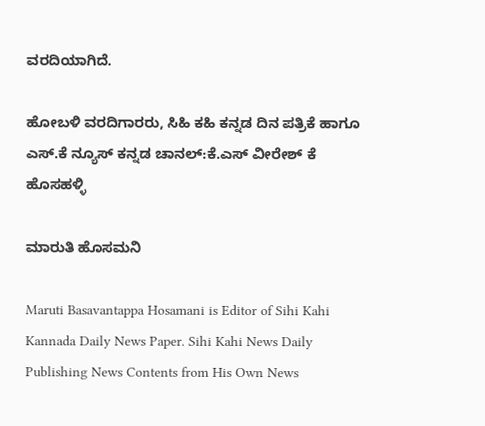ವರದಿಯಾಗಿದೆ.

ಹೋಬಳಿ ವರದಿಗಾರರು, ಸಿಹಿ ಕಹಿ ಕನ್ನಡ ದಿನ ಪತ್ರಿಕೆ ಹಾಗೂ ಎಸ್.ಕೆ ನ್ಯೂಸ್ ಕನ್ನಡ ಚಾನಲ್:ಕೆ.ಎಸ್ ವೀರೇಶ್ ಕೆ ಹೊಸಹಳ್ಳಿ

ಮಾರುತಿ ಹೊಸಮನಿ

Maruti Basavantappa Hosamani is Editor of Sihi Kahi Kannada Daily News Paper. Sihi Kahi News Daily Publishing News Contents from His Own News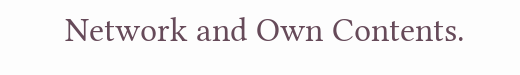Network and Own Contents.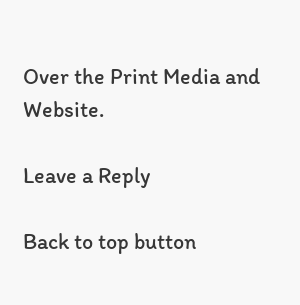Over the Print Media and Website.

Leave a Reply

Back to top button